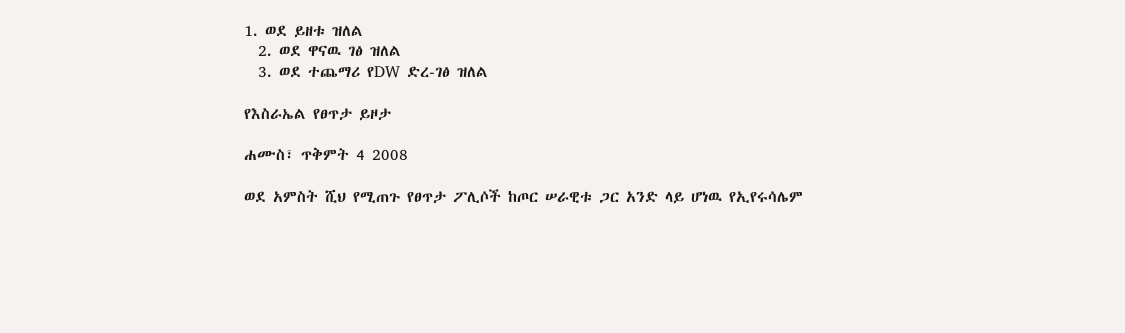1. ወደ ይዘቱ ዝለል
  2. ወደ ዋናዉ ገፅ ዝለል
  3. ወደ ተጨማሪ የDW ድረ-ገፅ ዝለል

የእስራኤል የፀጥታ ይዞታ

ሐሙስ፣ ጥቅምት 4 2008

ወደ አምስት ሺህ የሚጠጉ የፀጥታ ፖሊሶች ከጦር ሠራዊቱ ጋር አንድ ላይ ሆነዉ የኢየሩሳሌም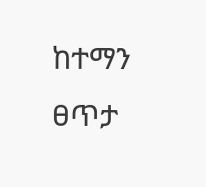ከተማን ፀጥታ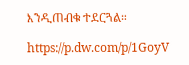እንዲጠብቁ ተደርጓል።

https://p.dw.com/p/1GoyV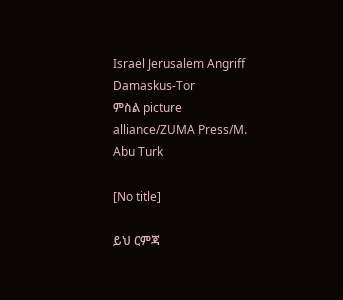Israel Jerusalem Angriff Damaskus-Tor
ምስል picture alliance/ZUMA Press/M. Abu Turk

[No title]

ይህ ርምጃ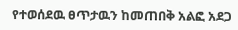የተወሰደዉ ፀጥታዉን ከመጠበቅ አልፎ አደጋ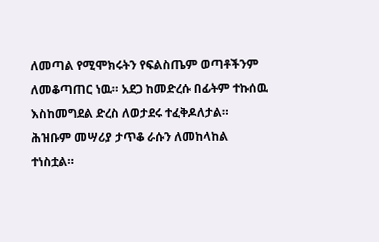ለመጣል የሚሞክሩትን የፍልስጤም ወጣቶችንም ለመቆጣጠር ነዉ። አደጋ ከመድረሱ በፊትም ተኩሰዉ እስከመግደል ድረስ ለወታደሩ ተፈቅዶለታል። ሕዝቡም መሣሪያ ታጥቆ ራሱን ለመከላከል ተነስቷል።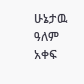ሁኔታዉ ዓለም አቀፍ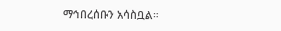ማኅበረሰቡን አሳስቧል።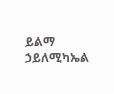ይልማ ኃይለሚካኤል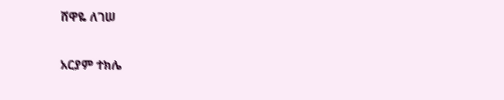ሸዋዬ ለገሠ

አርያም ተክሌ